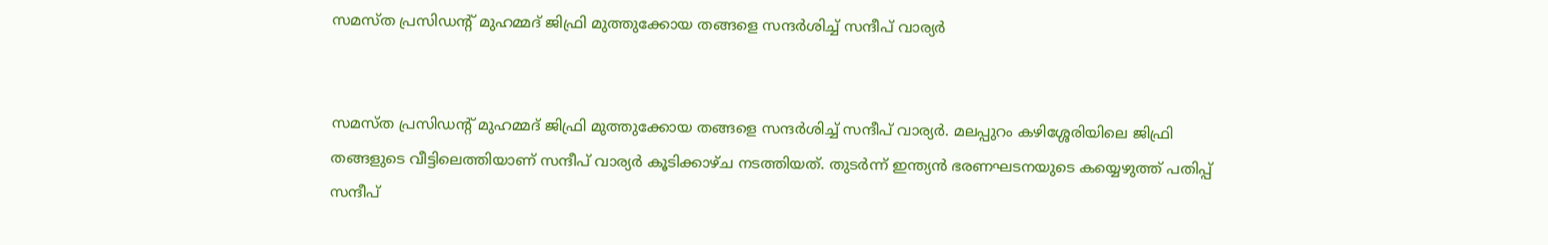സമസ്ത പ്രസിഡന്റ് മുഹമ്മദ് ജിഫ്രി മുത്തുക്കോയ തങ്ങളെ സന്ദര്‍ശിച്ച് സന്ദീപ് വാര്യര്‍


സമസ്ത പ്രസിഡന്റ് മുഹമ്മദ് ജിഫ്രി മുത്തുക്കോയ തങ്ങളെ സന്ദര്‍ശിച്ച് സന്ദീപ് വാര്യര്‍. മലപ്പുറം കഴിശ്ശേരിയിലെ ജിഫ്രി തങ്ങളുടെ വീട്ടിലെത്തിയാണ് സന്ദീപ് വാര്യര്‍ കൂടിക്കാഴ്ച നടത്തിയത്. തുടര്‍ന്ന് ഇന്ത്യന്‍ ഭരണഘടനയുടെ കയ്യെഴുത്ത് പതിപ്പ് സന്ദീപ്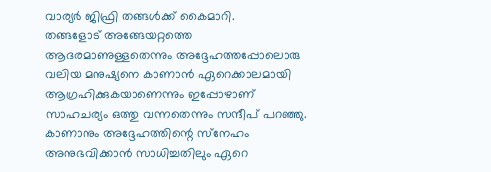വാര്യര്‍ ജിഫ്രി തങ്ങള്‍ക്ക് കൈമാറി.
തങ്ങളോട് അങ്ങേയറ്റത്തെ ആദരമാണുള്ളതെന്നും അദ്ദേഹത്തപ്പോലൊരു വലിയ മനുഷ്യനെ കാണാന്‍ ഏറെക്കാലമായി ആഗ്രഹിക്കുകയാണെന്നും ഇപ്പോഴാണ് സാഹചര്യം ഒത്തു വന്നതെന്നും സന്ദീപ് പറഞ്ഞു. കാണാനും അദ്ദേഹത്തിന്റെ സ്‌നേഹം അനുഭവിക്കാന്‍ സാധിച്ചതിലും ഏറെ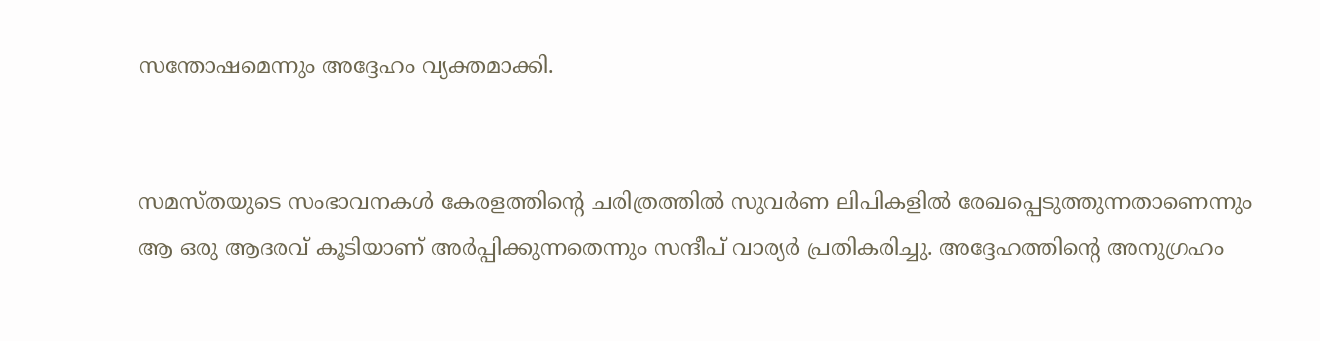സന്തോഷമെന്നും അദ്ദേഹം വ്യക്തമാക്കി.


സമസ്തയുടെ സംഭാവനകള്‍ കേരളത്തിന്റെ ചരിത്രത്തില്‍ സുവര്‍ണ ലിപികളില്‍ രേഖപ്പെടുത്തുന്നതാണെന്നും ആ ഒരു ആദരവ് കൂടിയാണ് അര്‍പ്പിക്കുന്നതെന്നും സന്ദീപ് വാര്യര്‍ പ്രതികരിച്ചു. അദ്ദേഹത്തിന്റെ അനുഗ്രഹം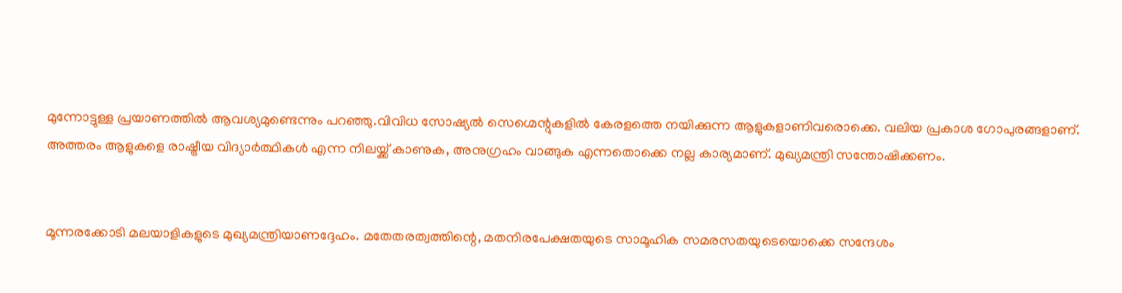മുന്നോട്ടുള്ള പ്രയാണത്തില്‍ ആവശ്യമുണ്ടെന്നും പറഞ്ഞു.വിവിധ സോഷ്യല്‍ സെഗ്മെന്റുകളില്‍ കേരളത്തെ നയിക്കുന്ന ആളുകളാണിവരൊക്കെ. വലിയ പ്രകാശ ഗോപുരങ്ങളാണ്. അത്തരം ആളുകളെ രാഷ്ട്രീയ വിദ്യാര്‍ത്ഥികള്‍ എന്ന നിലയ്ക്ക് കാണുക, അനുഗ്രഹം വാങ്ങുക എന്നതൊക്കെ നല്ല കാര്യമാണ്. മുഖ്യമന്ത്രി സന്തോഷിക്കണം.


മൂന്നരക്കോടി മലയാളികളുടെ മുഖ്യമന്ത്രിയാണദ്ദേഹം. മതേതരത്വത്തിന്റെ, മതനിരപേക്ഷതയുടെ സാമൂഹിക സമരസതയുടെയൊക്കെ സന്ദേശം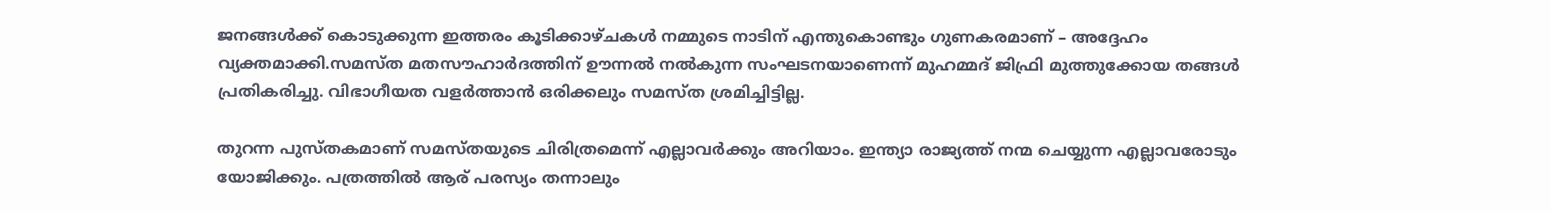ജനങ്ങള്‍ക്ക് കൊടുക്കുന്ന ഇത്തരം കൂടിക്കാഴ്ചകള്‍ നമ്മുടെ നാടിന് എന്തുകൊണ്ടും ഗുണകരമാണ് – അദ്ദേഹം വ്യക്തമാക്കി.സമസ്ത മതസൗഹാര്‍ദത്തിന് ഊന്നല്‍ നല്‍കുന്ന സംഘടനയാണെന്ന് മുഹമ്മദ് ജിഫ്രി മുത്തുക്കോയ തങ്ങള്‍ പ്രതികരിച്ചു. വിഭാഗീയത വളര്‍ത്താന്‍ ഒരിക്കലും സമസ്ത ശ്രമിച്ചിട്ടില്ല.

തുറന്ന പുസ്തകമാണ് സമസ്തയുടെ ചിരിത്രമെന്ന് എല്ലാവര്‍ക്കും അറിയാം. ഇന്ത്യാ രാജ്യത്ത് നന്മ ചെയ്യുന്ന എല്ലാവരോടും യോജിക്കും. പത്രത്തില്‍ ആര് പരസ്യം തന്നാലും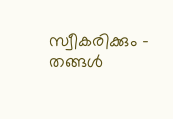സ്വീകരിക്കും – തങ്ങള്‍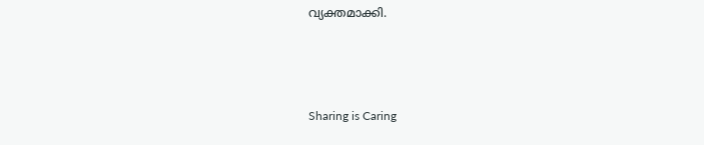വ്യക്തമാക്കി.



Sharing is Caring